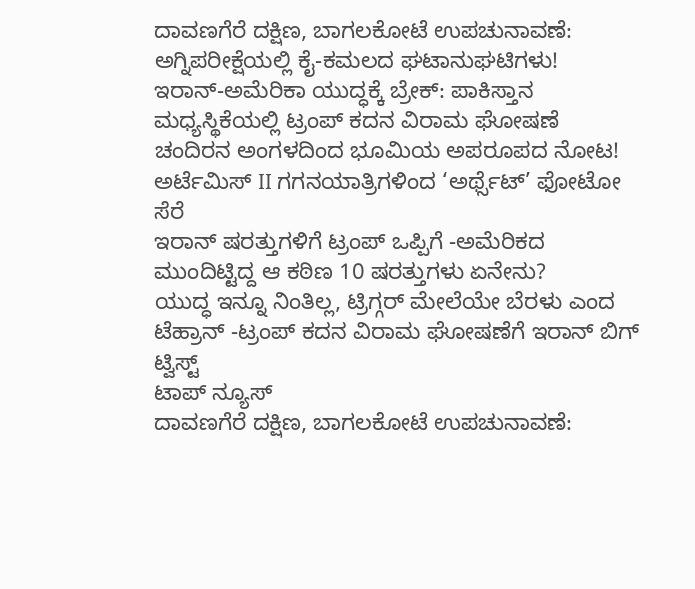ದಾವಣಗೆರೆ ದಕ್ಷಿಣ, ಬಾಗಲಕೋಟೆ ಉಪಚುನಾವಣೆ: ಅಗ್ನಿಪರೀಕ್ಷೆಯಲ್ಲಿ ಕೈ-ಕಮಲದ ಘಟಾನುಘಟಿಗಳು!
ಇರಾನ್-ಅಮೆರಿಕಾ ಯುದ್ಧಕ್ಕೆ ಬ್ರೇಕ್: ಪಾಕಿಸ್ತಾನ ಮಧ್ಯಸ್ಥಿಕೆಯಲ್ಲಿ ಟ್ರಂಪ್ ಕದನ ವಿರಾಮ ಘೋಷಣೆ
ಚಂದಿರನ ಅಂಗಳದಿಂದ ಭೂಮಿಯ ಅಪರೂಪದ ನೋಟ! ಅರ್ಟೆಮಿಸ್ II ಗಗನಯಾತ್ರಿಗಳಿಂದ ‘ಅರ್ಥ್ಸೆಟ್’ ಫೋಟೋ ಸೆರೆ
ಇರಾನ್ ಷರತ್ತುಗಳಿಗೆ ಟ್ರಂಪ್ ಒಪ್ಪಿಗೆ -ಅಮೆರಿಕದ ಮುಂದಿಟ್ಟಿದ್ದ ಆ ಕಠಿಣ 10 ಷರತ್ತುಗಳು ಏನೇನು?
ಯುದ್ಧ ಇನ್ನೂ ನಿಂತಿಲ್ಲ, ಟ್ರಿಗ್ಗರ್ ಮೇಲೆಯೇ ಬೆರಳು ಎಂದ ಟೆಹ್ರಾನ್ -ಟ್ರಂಪ್ ಕದನ ವಿರಾಮ ಘೋಷಣೆಗೆ ಇರಾನ್ ಬಿಗ್ ಟ್ವಿಸ್ಟ್
ಟಾಪ್ ನ್ಯೂಸ್
ದಾವಣಗೆರೆ ದಕ್ಷಿಣ, ಬಾಗಲಕೋಟೆ ಉಪಚುನಾವಣೆ: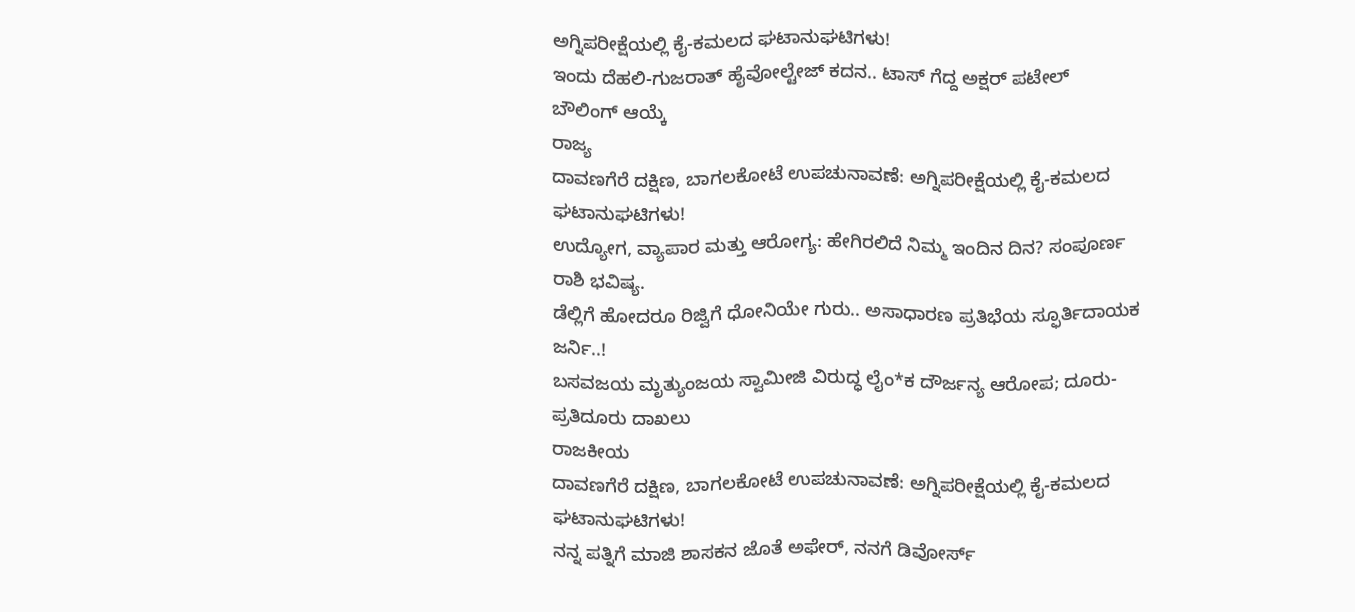ಅಗ್ನಿಪರೀಕ್ಷೆಯಲ್ಲಿ ಕೈ-ಕಮಲದ ಘಟಾನುಘಟಿಗಳು!
ಇಂದು ದೆಹಲಿ-ಗುಜರಾತ್ ಹೈವೋಲ್ಟೇಜ್ ಕದನ.. ಟಾಸ್ ಗೆದ್ದ ಅಕ್ಷರ್ ಪಟೇಲ್ ಬೌಲಿಂಗ್ ಆಯ್ಕೆ
ರಾಜ್ಯ
ದಾವಣಗೆರೆ ದಕ್ಷಿಣ, ಬಾಗಲಕೋಟೆ ಉಪಚುನಾವಣೆ: ಅಗ್ನಿಪರೀಕ್ಷೆಯಲ್ಲಿ ಕೈ-ಕಮಲದ ಘಟಾನುಘಟಿಗಳು!
ಉದ್ಯೋಗ, ವ್ಯಾಪಾರ ಮತ್ತು ಆರೋಗ್ಯ: ಹೇಗಿರಲಿದೆ ನಿಮ್ಮ ಇಂದಿನ ದಿನ? ಸಂಪೂರ್ಣ ರಾಶಿ ಭವಿಷ್ಯ.
ಡೆಲ್ಲಿಗೆ ಹೋದರೂ ರಿಜ್ವಿಗೆ ಧೋನಿಯೇ ಗುರು.. ಅಸಾಧಾರಣ ಪ್ರತಿಭೆಯ ಸ್ಫೂರ್ತಿದಾಯಕ ಜರ್ನಿ..!
ಬಸವಜಯ ಮೃತ್ಯುಂಜಯ ಸ್ವಾಮೀಜಿ ವಿರುದ್ಧ ಲೈಂ*ಕ ದೌರ್ಜನ್ಯ ಆರೋಪ; ದೂರು-ಪ್ರತಿದೂರು ದಾಖಲು
ರಾಜಕೀಯ
ದಾವಣಗೆರೆ ದಕ್ಷಿಣ, ಬಾಗಲಕೋಟೆ ಉಪಚುನಾವಣೆ: ಅಗ್ನಿಪರೀಕ್ಷೆಯಲ್ಲಿ ಕೈ-ಕಮಲದ ಘಟಾನುಘಟಿಗಳು!
ನನ್ನ ಪತ್ನಿಗೆ ಮಾಜಿ ಶಾಸಕನ ಜೊತೆ ಅಫೇರ್, ನನಗೆ ಡಿವೋರ್ಸ್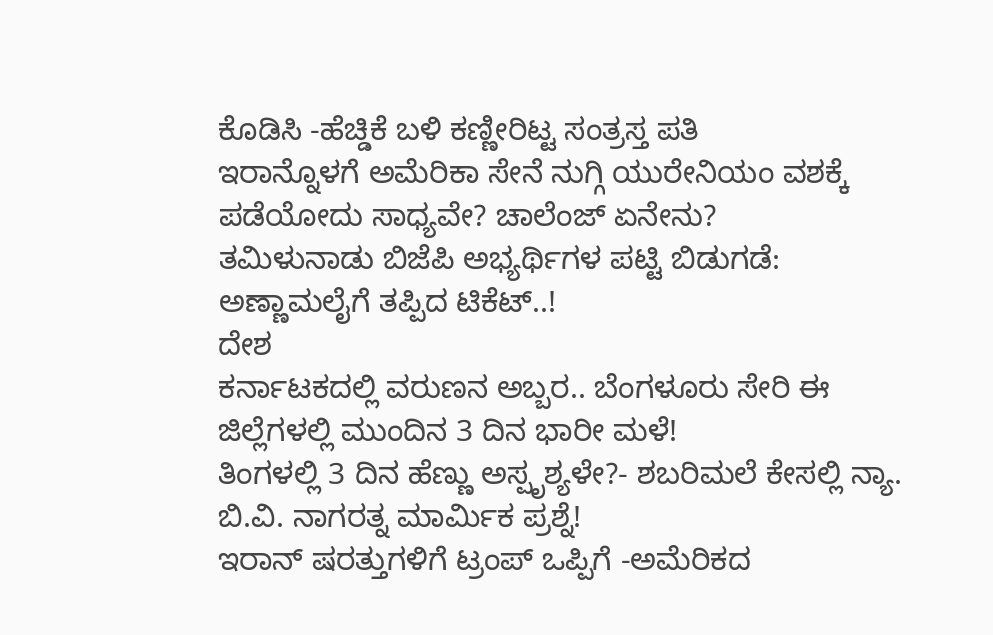ಕೊಡಿಸಿ -ಹೆಚ್ಡಿಕೆ ಬಳಿ ಕಣ್ಣೀರಿಟ್ಟ ಸಂತ್ರಸ್ತ ಪತಿ
ಇರಾನ್ನೊಳಗೆ ಅಮೆರಿಕಾ ಸೇನೆ ನುಗ್ಗಿ ಯುರೇನಿಯಂ ವಶಕ್ಕೆ ಪಡೆಯೋದು ಸಾಧ್ಯವೇ? ಚಾಲೆಂಜ್ ಏನೇನು?
ತಮಿಳುನಾಡು ಬಿಜೆಪಿ ಅಭ್ಯರ್ಥಿಗಳ ಪಟ್ಟಿ ಬಿಡುಗಡೆ: ಅಣ್ಣಾಮಲೈಗೆ ತಪ್ಪಿದ ಟಿಕೆಟ್..!
ದೇಶ
ಕರ್ನಾಟಕದಲ್ಲಿ ವರುಣನ ಅಬ್ಬರ.. ಬೆಂಗಳೂರು ಸೇರಿ ಈ ಜಿಲ್ಲೆಗಳಲ್ಲಿ ಮುಂದಿನ 3 ದಿನ ಭಾರೀ ಮಳೆ!
ತಿಂಗಳಲ್ಲಿ 3 ದಿನ ಹೆಣ್ಣು ಅಸ್ಪೃಶ್ಯಳೇ?- ಶಬರಿಮಲೆ ಕೇಸಲ್ಲಿ ನ್ಯಾ. ಬಿ.ವಿ. ನಾಗರತ್ನ ಮಾರ್ಮಿಕ ಪ್ರಶ್ನೆ!
ಇರಾನ್ ಷರತ್ತುಗಳಿಗೆ ಟ್ರಂಪ್ ಒಪ್ಪಿಗೆ -ಅಮೆರಿಕದ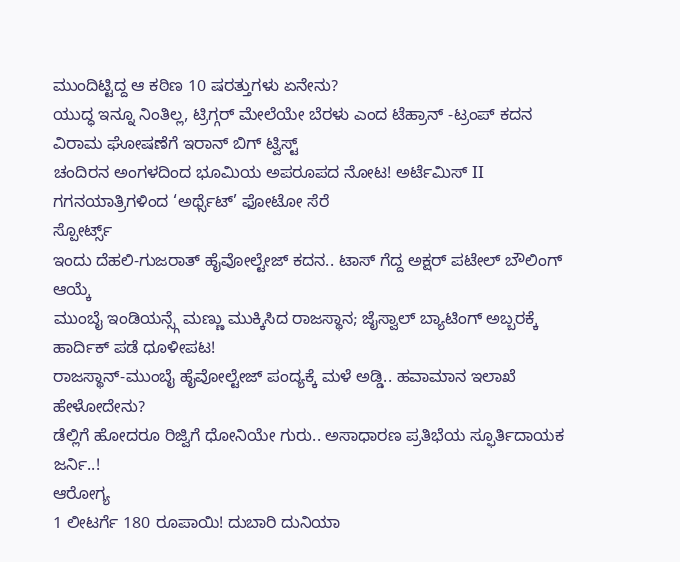ಮುಂದಿಟ್ಟಿದ್ದ ಆ ಕಠಿಣ 10 ಷರತ್ತುಗಳು ಏನೇನು?
ಯುದ್ಧ ಇನ್ನೂ ನಿಂತಿಲ್ಲ, ಟ್ರಿಗ್ಗರ್ ಮೇಲೆಯೇ ಬೆರಳು ಎಂದ ಟೆಹ್ರಾನ್ -ಟ್ರಂಪ್ ಕದನ ವಿರಾಮ ಘೋಷಣೆಗೆ ಇರಾನ್ ಬಿಗ್ ಟ್ವಿಸ್ಟ್
ಚಂದಿರನ ಅಂಗಳದಿಂದ ಭೂಮಿಯ ಅಪರೂಪದ ನೋಟ! ಅರ್ಟೆಮಿಸ್ II ಗಗನಯಾತ್ರಿಗಳಿಂದ ‘ಅರ್ಥ್ಸೆಟ್’ ಫೋಟೋ ಸೆರೆ
ಸ್ಪೋರ್ಟ್ಸ್
ಇಂದು ದೆಹಲಿ-ಗುಜರಾತ್ ಹೈವೋಲ್ಟೇಜ್ ಕದನ.. ಟಾಸ್ ಗೆದ್ದ ಅಕ್ಷರ್ ಪಟೇಲ್ ಬೌಲಿಂಗ್ ಆಯ್ಕೆ
ಮುಂಬೈ ಇಂಡಿಯನ್ಸ್ಗೆ ಮಣ್ಣು ಮುಕ್ಕಿಸಿದ ರಾಜಸ್ಥಾನ; ಜೈಸ್ವಾಲ್ ಬ್ಯಾಟಿಂಗ್ ಅಬ್ಬರಕ್ಕೆ ಹಾರ್ದಿಕ್ ಪಡೆ ಧೂಳೀಪಟ!
ರಾಜಸ್ಥಾನ್-ಮುಂಬೈ ಹೈವೋಲ್ಟೇಜ್ ಪಂದ್ಯಕ್ಕೆ ಮಳೆ ಅಡ್ಡಿ.. ಹವಾಮಾನ ಇಲಾಖೆ ಹೇಳೋದೇನು?
ಡೆಲ್ಲಿಗೆ ಹೋದರೂ ರಿಜ್ವಿಗೆ ಧೋನಿಯೇ ಗುರು.. ಅಸಾಧಾರಣ ಪ್ರತಿಭೆಯ ಸ್ಫೂರ್ತಿದಾಯಕ ಜರ್ನಿ..!
ಆರೋಗ್ಯ
1 ಲೀಟರ್ಗೆ 180 ರೂಪಾಯಿ! ದುಬಾರಿ ದುನಿಯಾ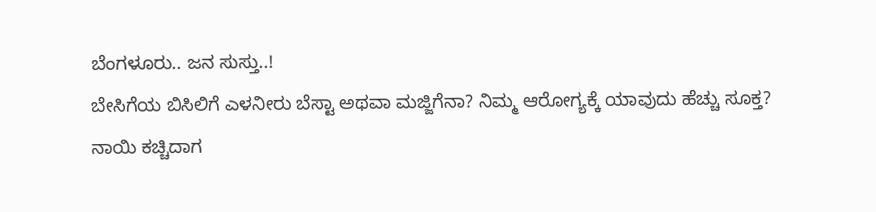ಬೆಂಗಳೂರು.. ಜನ ಸುಸ್ತು..!
ಬೇಸಿಗೆಯ ಬಿಸಿಲಿಗೆ ಎಳನೀರು ಬೆಸ್ಟಾ ಅಥವಾ ಮಜ್ಜಿಗೆನಾ? ನಿಮ್ಮ ಆರೋಗ್ಯಕ್ಕೆ ಯಾವುದು ಹೆಚ್ಚು ಸೂಕ್ತ?
ನಾಯಿ ಕಚ್ಚಿದಾಗ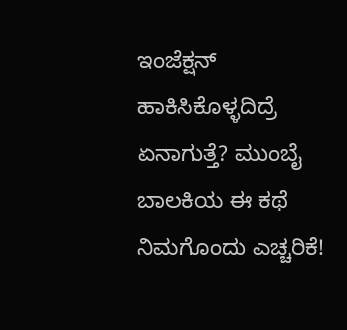ಇಂಜೆಕ್ಷನ್ ಹಾಕಿಸಿಕೊಳ್ಳದಿದ್ರೆ ಏನಾಗುತ್ತೆ? ಮುಂಬೈ ಬಾಲಕಿಯ ಈ ಕಥೆ ನಿಮಗೊಂದು ಎಚ್ಚರಿಕೆ!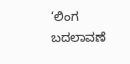‘ಲಿಂಗ ಬದಲಾವಣೆ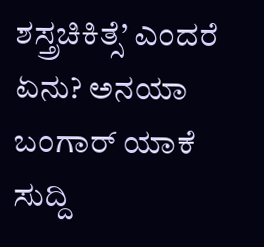ಶಸ್ತ್ರಚಿಕಿತ್ಸೆ’ ಎಂದರೆ ಏನು? ಅನಯಾ ಬಂಗಾರ್ ಯಾಕೆ ಸುದ್ದಿ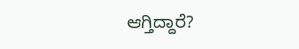ಆಗ್ತಿದ್ದಾರೆ?